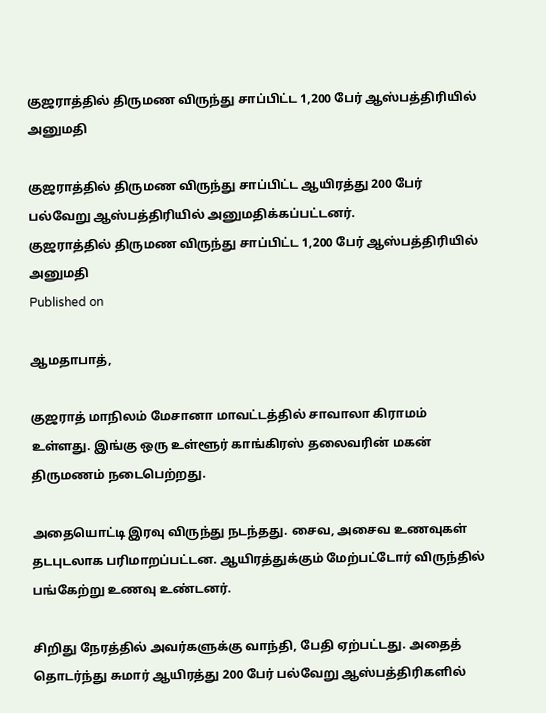குஜராத்தில் திருமண விருந்து சாப்பிட்ட 1,200 பேர் ஆஸ்பத்திரியில் அனுமதி

குஜராத்தில் திருமண விருந்து சாப்பிட்ட ஆயிரத்து 200 பேர் பல்வேறு ஆஸ்பத்திரியில் அனுமதிக்கப்பட்டனர்.
குஜராத்தில் திருமண விருந்து சாப்பிட்ட 1,200 பேர் ஆஸ்பத்திரியில் அனுமதி
Published on

ஆமதாபாத்,

குஜராத் மாநிலம் மேசானா மாவட்டத்தில் சாவாலா கிராமம் உள்ளது. இங்கு ஒரு உள்ளூர் காங்கிரஸ் தலைவரின் மகன் திருமணம் நடைபெற்றது.

அதையொட்டி இரவு விருந்து நடந்தது. சைவ, அசைவ உணவுகள் தடபுடலாக பரிமாறப்பட்டன. ஆயிரத்துக்கும் மேற்பட்டோர் விருந்தில் பங்கேற்று உணவு உண்டனர்.

சிறிது நேரத்தில் அவர்களுக்கு வாந்தி, பேதி ஏற்பட்டது. அதைத் தொடர்ந்து சுமார் ஆயிரத்து 200 பேர் பல்வேறு ஆஸ்பத்திரிகளில்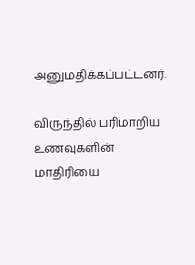அனுமதிக்கப்பட்டனர்.

விருந்தில் பரிமாறிய உணவுகளின் மாதிரியை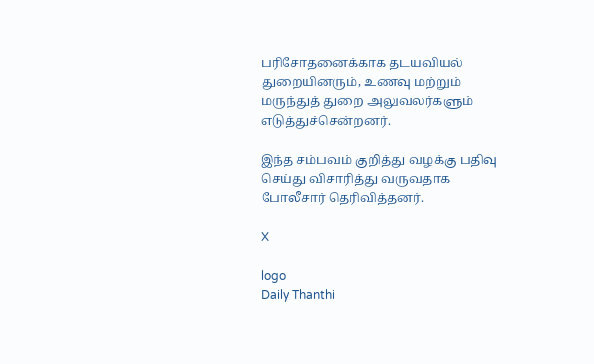பரிசோதனைக்காக தடயவியல் துறையினரும், உணவு மற்றும் மருந்துத் துறை அலுவலர்களும் எடுத்துச்சென்றனர்.

இந்த சம்பவம் குறித்து வழக்கு பதிவு செய்து விசாரித்து வருவதாக போலீசார் தெரிவித்தனர்.

X

logo
Daily Thanthi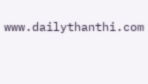www.dailythanthi.com